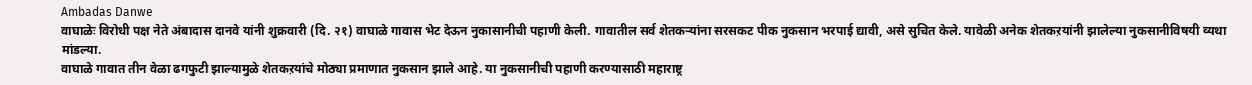Ambadas Danwe
वाघाळेः विरोधी पक्ष नेते अंबादास दानवे यांनी शुक्रवारी (दि. २१) वाघाळे गावास भेट देऊन नुकासानीची पहाणी केली. गावातील सर्व शेतकऱ्यांना सरसकट पीक नुकसान भरपाई द्यावी, असे सुचित केले. यावेळी अनेक शेतकऱयांनी झालेल्या नुकसानीविषयी व्यथा मांडल्या.
वाघाळे गावात तीन वेळा ढगफुटी झाल्यामुळे शेतकऱयांचे मोठ्या प्रमाणात नुकसान झाले आहे. या नुकसानीची पहाणी करण्यासाठी महाराष्ट्र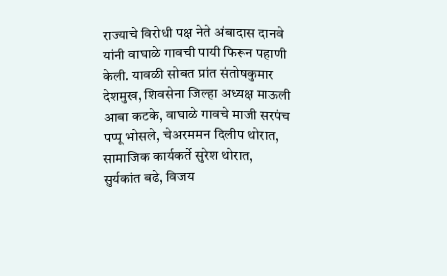राज्याचे विरोधी पक्ष नेते अंबादास दानवे यांनी वाघाळे गावची पायी फिरून पहाणी केली. यावळी सोबत प्रांत संतोषकुमार देशमुख, शिवसेना जिल्हा अध्यक्ष माऊली आबा कटके, वाघाळे गावचे माजी सरपंच पप्पू भोसले, चेअरममन दिलीप थोरात, सामाजिक कार्यकर्ते सुरेश थोरात, सुर्यकांत बढे, विजय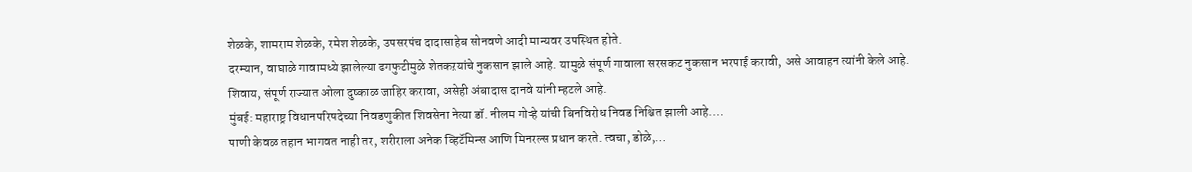शेळके, शामराम शेळके, रमेश शेळके, उपसरपंच दादासाहेब सोनवणे आदी मान्यवर उपस्थित होते.
दरम्यान, वाघाळे गावामध्ये झालेल्या ढगफुटीमुळे शेतकऱयांचे नुकसान झाले आहे. यामुळे संपूर्ण गावाला सरसकट नुकसान भरपाई करावी, असे आवाहन त्यांनी केले आहे. शिवाय, संपूर्ण राज्यात ओला दुष्काळ जाहिर करावा, असेही अंबादास दानवे यांनी म्हटले आहे.
मुंबई: महाराष्ट्र विधानपरिषदेच्या निवडणुकीत शिवसेना नेत्या डॉ. नीलम गोऱ्हे यांची बिनविरोध निवड निश्चित झाली आहे.…
पाणी केवळ तहान भागवत नाही तर, शरीराला अनेक व्हिटॅमिन्स आणि मिनरल्स प्रधान करते. त्वचा, डोळे,…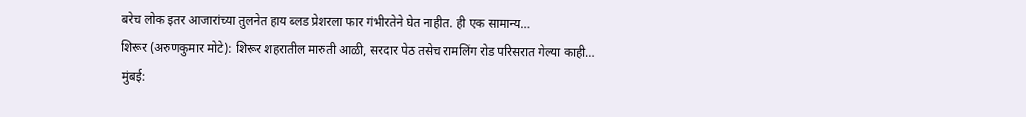बरेच लोक इतर आजारांच्या तुलनेत हाय ब्लड प्रेशरला फार गंभीरतेने घेत नाहीत. ही एक सामान्य…
शिरूर (अरुणकुमार मोटे): शिरूर शहरातील मारुती आळी, सरदार पेठ तसेच रामलिंग रोड परिसरात गेल्या काही…
मुंबई: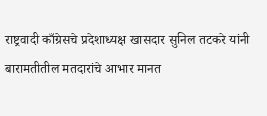राष्ट्रवादी काँग्रेसचे प्रदेशाध्यक्ष खासदार सुनिल तटकरे यांनी बारामतीतील मतदारांचे आभार मानत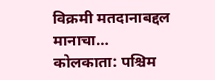विक्रमी मतदानाबद्दल मानाचा…
कोलकाता: पश्चिम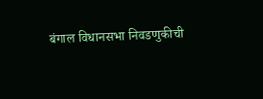बंगाल विधानसभा निवडणुकीची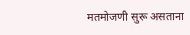मतमोजणी सुरू असताना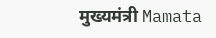मुख्यमंत्री Mamata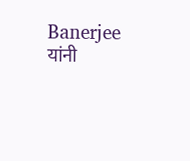Banerjee यांनी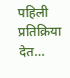पहिली प्रतिक्रिया देत…